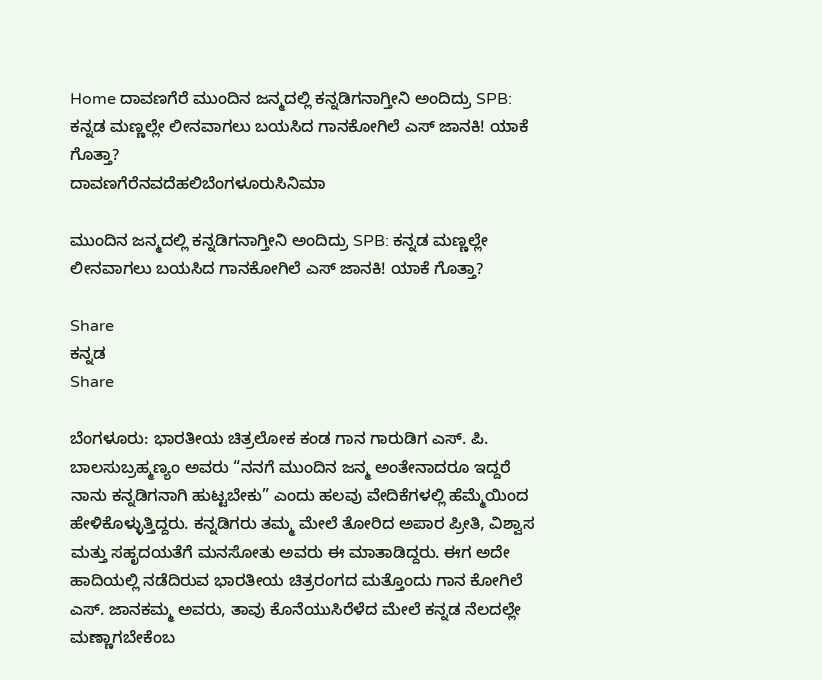Home ದಾವಣಗೆರೆ ಮುಂದಿನ ಜನ್ಮದಲ್ಲಿ ಕನ್ನಡಿಗನಾಗ್ತೀನಿ ಅಂದಿದ್ರು SPB: ಕನ್ನಡ ಮಣ್ಣಲ್ಲೇ ಲೀನವಾಗಲು ಬಯಸಿದ ಗಾನಕೋಗಿಲೆ ಎಸ್‌ ಜಾನಕಿ! ಯಾಕೆ ಗೊತ್ತಾ?
ದಾವಣಗೆರೆನವದೆಹಲಿಬೆಂಗಳೂರುಸಿನಿಮಾ

ಮುಂದಿನ ಜನ್ಮದಲ್ಲಿ ಕನ್ನಡಿಗನಾಗ್ತೀನಿ ಅಂದಿದ್ರು SPB: ಕನ್ನಡ ಮಣ್ಣಲ್ಲೇ ಲೀನವಾಗಲು ಬಯಸಿದ ಗಾನಕೋಗಿಲೆ ಎಸ್‌ ಜಾನಕಿ! ಯಾಕೆ ಗೊತ್ತಾ?

Share
ಕನ್ನಡ
Share

ಬೆಂಗಳೂರು: ಭಾರತೀಯ ಚಿತ್ರಲೋಕ ಕಂಡ ಗಾನ ಗಾರುಡಿಗ ಎಸ್. ಪಿ. ಬಾಲಸುಬ್ರಹ್ಮಣ್ಯಂ ಅವರು “ನನಗೆ ಮುಂದಿನ ಜನ್ಮ ಅಂತೇನಾದರೂ ಇದ್ದರೆ ನಾನು ಕನ್ನಡಿಗನಾಗಿ ಹುಟ್ಟಬೇಕು” ಎಂದು ಹಲವು ವೇದಿಕೆಗಳಲ್ಲಿ ಹೆಮ್ಮೆಯಿಂದ ಹೇಳಿಕೊಳ್ಳುತ್ತಿದ್ದರು. ಕನ್ನಡಿಗರು ತಮ್ಮ ಮೇಲೆ ತೋರಿದ ಅಪಾರ ಪ್ರೀತಿ, ವಿಶ್ವಾಸ ಮತ್ತು ಸಹೃದಯತೆಗೆ ಮನಸೋತು ಅವರು ಈ ಮಾತಾಡಿದ್ದರು. ಈಗ ಅದೇ ಹಾದಿಯಲ್ಲಿ ನಡೆದಿರುವ ಭಾರತೀಯ ಚಿತ್ರರಂಗದ ಮತ್ತೊಂದು ಗಾನ ಕೋಗಿಲೆ ಎಸ್. ಜಾನಕಮ್ಮ ಅವರು, ತಾವು ಕೊನೆಯುಸಿರೆಳೆದ ಮೇಲೆ ಕನ್ನಡ ನೆಲದಲ್ಲೇ ಮಣ್ಣಾಗಬೇಕೆಂಬ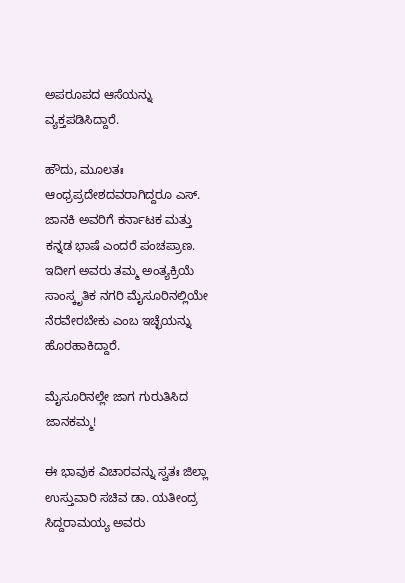ಅಪರೂಪದ ಆಸೆಯನ್ನು ವ್ಯಕ್ತಪಡಿಸಿದ್ದಾರೆ.

ಹೌದು, ಮೂಲತಃ ಆಂಧ್ರಪ್ರದೇಶದವರಾಗಿದ್ದರೂ ಎಸ್. ಜಾನಕಿ ಅವರಿಗೆ ಕರ್ನಾಟಕ ಮತ್ತು ಕನ್ನಡ ಭಾಷೆ ಎಂದರೆ ಪಂಚಪ್ರಾಣ. ಇದೀಗ ಅವರು ತಮ್ಮ ಅಂತ್ಯಕ್ರಿಯೆ ಸಾಂಸ್ಕೃತಿಕ ನಗರಿ ಮೈಸೂರಿನಲ್ಲಿಯೇ ನೆರವೇರಬೇಕು ಎಂಬ ಇಚ್ಛೆಯನ್ನು ಹೊರಹಾಕಿದ್ದಾರೆ.

ಮೈಸೂರಿನಲ್ಲೇ ಜಾಗ ಗುರುತಿಸಿದ ಜಾನಕಮ್ಮ!

ಈ ಭಾವುಕ ವಿಚಾರವನ್ನು ಸ್ವತಃ ಜಿಲ್ಲಾ ಉಸ್ತುವಾರಿ ಸಚಿವ ಡಾ. ಯತೀಂದ್ರ ಸಿದ್ದರಾಮಯ್ಯ ಅವರು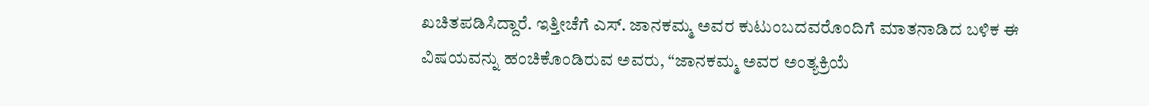ಖಚಿತಪಡಿಸಿದ್ದಾರೆ. ಇತ್ತೀಚೆಗೆ ಎಸ್. ಜಾನಕಮ್ಮ ಅವರ ಕುಟುಂಬದವರೊಂದಿಗೆ ಮಾತನಾಡಿದ ಬಳಿಕ ಈ ವಿಷಯವನ್ನು ಹಂಚಿಕೊಂಡಿರುವ ಅವರು, “ಜಾನಕಮ್ಮ ಅವರ ಅಂತ್ಯಕ್ರಿಯೆ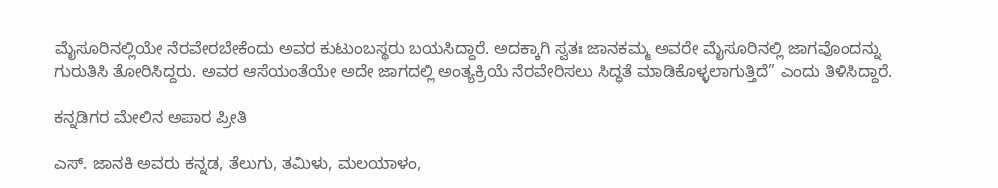ಮೈಸೂರಿನಲ್ಲಿಯೇ ನೆರವೇರಬೇಕೆಂದು ಅವರ ಕುಟುಂಬಸ್ಥರು ಬಯಸಿದ್ದಾರೆ. ಅದಕ್ಕಾಗಿ ಸ್ವತಃ ಜಾನಕಮ್ಮ ಅವರೇ ಮೈಸೂರಿನಲ್ಲಿ ಜಾಗವೊಂದನ್ನು ಗುರುತಿಸಿ ತೋರಿಸಿದ್ದರು. ಅವರ ಆಸೆಯಂತೆಯೇ ಅದೇ ಜಾಗದಲ್ಲಿ ಅಂತ್ಯಕ್ರಿಯೆ ನೆರವೇರಿಸಲು ಸಿದ್ಧತೆ ಮಾಡಿಕೊಳ್ಳಲಾಗುತ್ತಿದೆ” ಎಂದು ತಿಳಿಸಿದ್ದಾರೆ.

ಕನ್ನಡಿಗರ ಮೇಲಿನ ಅಪಾರ ಪ್ರೀತಿ

ಎಸ್. ಜಾನಕಿ ಅವರು ಕನ್ನಡ, ತೆಲುಗು, ತಮಿಳು, ಮಲಯಾಳಂ,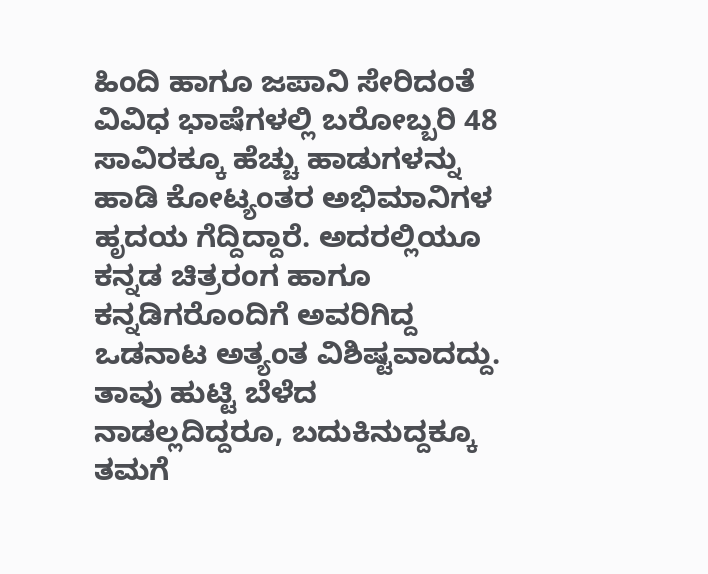ಹಿಂದಿ ಹಾಗೂ ಜಪಾನಿ ಸೇರಿದಂತೆ ವಿವಿಧ ಭಾಷೆಗಳಲ್ಲಿ ಬರೋಬ್ಬರಿ 48 ಸಾವಿರಕ್ಕೂ ಹೆಚ್ಚು ಹಾಡುಗಳನ್ನು ಹಾಡಿ ಕೋಟ್ಯಂತರ ಅಭಿಮಾನಿಗಳ ಹೃದಯ ಗೆದ್ದಿದ್ದಾರೆ. ಅದರಲ್ಲಿಯೂ ಕನ್ನಡ ಚಿತ್ರರಂಗ ಹಾಗೂ ಕನ್ನಡಿಗರೊಂದಿಗೆ ಅವರಿಗಿದ್ದ ಒಡನಾಟ ಅತ್ಯಂತ ವಿಶಿಷ್ಟವಾದದ್ದು. ತಾವು ಹುಟ್ಟಿ ಬೆಳೆದ ನಾಡಲ್ಲದಿದ್ದರೂ, ಬದುಕಿನುದ್ದಕ್ಕೂ ತಮಗೆ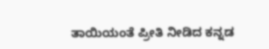ತಾಯಿಯಂತೆ ಪ್ರೀತಿ ನೀಡಿದ ಕನ್ನಡ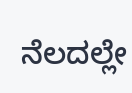ನೆಲದಲ್ಲೇ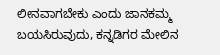ಲೀನವಾಗಬೇಕು ಎಂದು ಜಾನಕಮ್ಮ ಬಯಸಿರುವುದು, ಕನ್ನಡಿಗರ ಮೇಲಿನ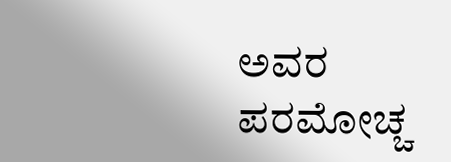ಅವರ ಪರಮೋಚ್ಚ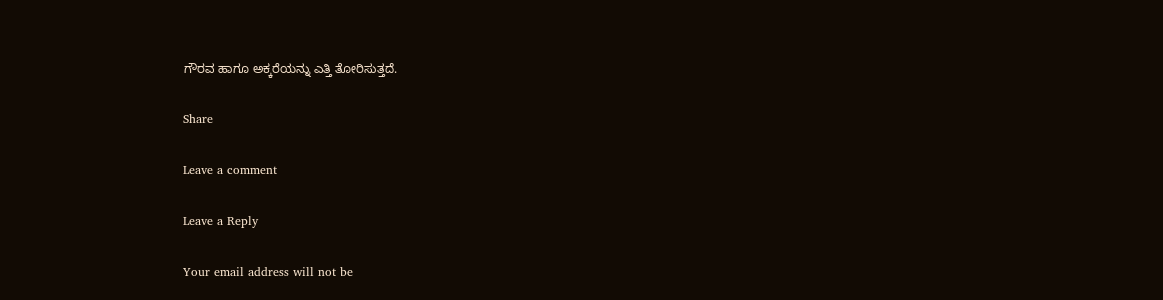ಗೌರವ ಹಾಗೂ ಅಕ್ಕರೆಯನ್ನು ಎತ್ತಿ ತೋರಿಸುತ್ತದೆ.

Share

Leave a comment

Leave a Reply

Your email address will not be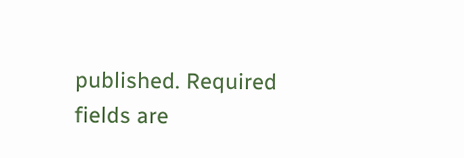published. Required fields are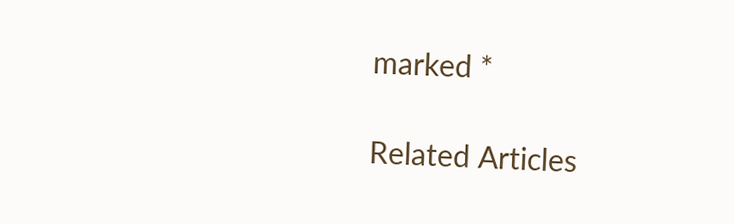marked *

Related Articles